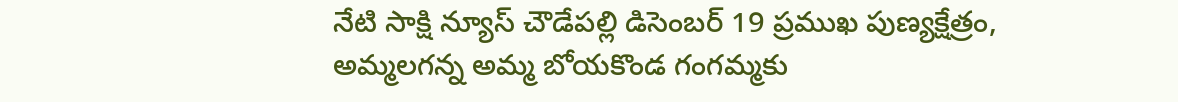నేటి సాక్షి న్యూస్ చౌడేపల్లి డిసెంబర్ 19 ప్రముఖ పుణ్యక్షేత్రం, అమ్మలగన్న అమ్మ బోయకొండ గంగమ్మకు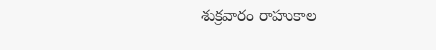శుక్రవారం రాహుకాల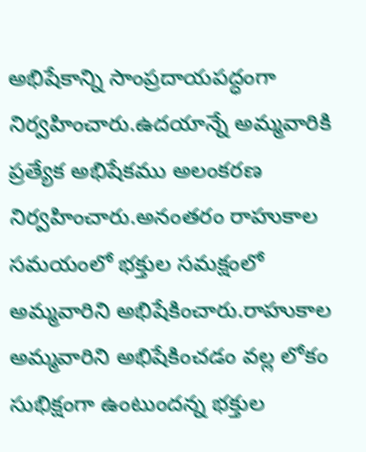అభిషేకాన్ని సాంప్రదాయపద్ధంగా నిర్వహించారు.ఉదయాన్నే అమ్మవారికి ప్రత్యేక అభిషేకము అలంకరణ నిర్వహించారు.అనంతరం రాహుకాల సమయంలో భక్తుల సమక్షంలో అమ్మవారిని అభిషేకించారు.రాహుకాల అమ్మవారిని అభిషేకించడం వల్ల లోకం సుభిక్షంగా ఉంటుందన్న భక్తుల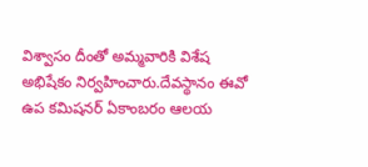విశ్వాసం దీంతో అమ్మవారికి విశేష అభిషేకం నిర్వహించారు.దేవస్థానం ఈవో ఉప కమిషనర్ ఏకాంబరం ఆలయ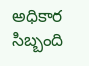అధికార సిబ్బంది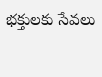భక్తులకు సేవలు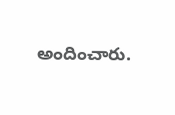అందించారు.